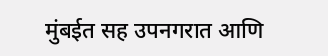मुंबईत सह उपनगरात आणि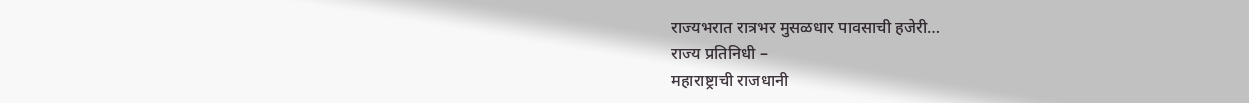राज्यभरात रात्रभर मुसळधार पावसाची हजेरी…
राज्य प्रतिनिधी –
महाराष्ट्राची राजधानी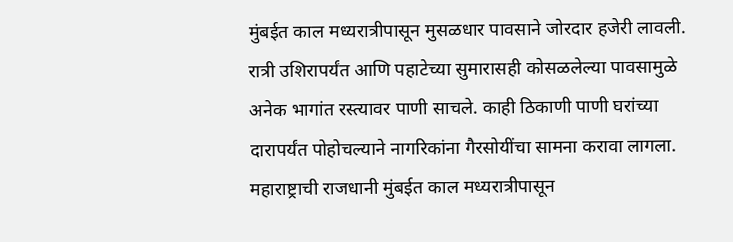मुंबईत काल मध्यरात्रीपासून मुसळधार पावसाने जोरदार हजेरी लावली. रात्री उशिरापर्यंत आणि पहाटेच्या सुमारासही कोसळलेल्या पावसामुळे अनेक भागांत रस्त्यावर पाणी साचले. काही ठिकाणी पाणी घरांच्या दारापर्यंत पोहोचल्याने नागरिकांना गैरसोयींचा सामना करावा लागला.
महाराष्ट्राची राजधानी मुंबईत काल मध्यरात्रीपासून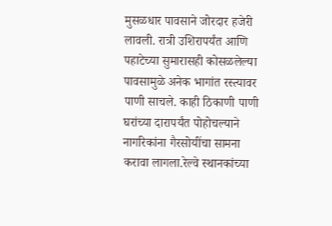मुसळधार पावसाने जोरदार हजेरी लावली. रात्री उशिरापर्यंत आणि पहाटेच्या सुमारासही कोसळलेल्या पावसामुळे अनेक भागांत रस्त्यावर पाणी साचले. काही ठिकाणी पाणी घरांच्या दारापर्यंत पोहोचल्याने नागरिकांना गैरसोयींचा सामना करावा लागला.रेल्वे स्थानकांच्या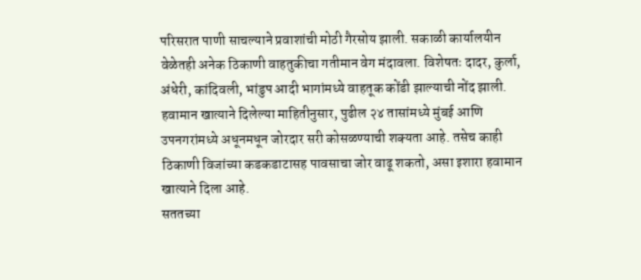परिसरात पाणी साचल्याने प्रवाशांची मोठी गैरसोय झाली. सकाळी कार्यालयीन वेळेतही अनेक ठिकाणी वाहतुकीचा गतीमान वेग मंदावला. विशेषतः दादर, कुर्ला, अंधेरी, कांदिवली, भांडुप आदी भागांमध्ये वाहतूक कोंडी झाल्याची नोंद झाली.
हवामान खात्याने दिलेल्या माहितीनुसार, पुढील २४ तासांमध्ये मुंबई आणि उपनगरांमध्ये अधूनमधून जोरदार सरी कोसळण्याची शक्यता आहे. तसेच काही ठिकाणी विजांच्या कडकडाटासह पावसाचा जोर वाढू शकतो, असा इशारा हवामान खात्याने दिला आहे.
सततच्या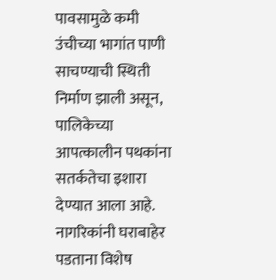पावसामुळे कमी उंचीच्या भागांत पाणी साचण्याची स्थिती निर्माण झाली असून, पालिकेच्या आपत्कालीन पथकांना सतर्कतेचा इशारा देण्यात आला आहे. नागरिकांनी घराबाहेर पडताना विशेष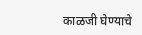काळजी घेण्याचे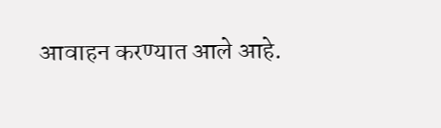आवाहन करण्यात आले आहे.